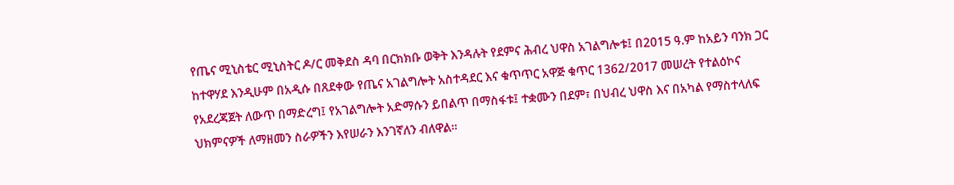የጤና ሚኒስቴር ሚኒስትር ዶ/ር መቅደስ ዳባ በርክክቡ ወቅት እንዳሉት የደምና ሕብረ ህዋስ አገልግሎቱ፤ በ2015 ዓ.ም ከአይን ባንክ ጋር ከተዋሃደ እንዲሁም በአዲሱ በጸደቀው የጤና አገልግሎት አስተዳደር እና ቁጥጥር አዋጅ ቁጥር 1362/2017 መሠረት የተልዕኮና የአደረጃጀት ለውጥ በማድረግ፤ የአገልግሎት አድማሱን ይበልጥ በማስፋቱ፤ ተቋሙን በደም፣ በህብረ ህዋስ እና በአካል የማስተላለፍ ህክምናዎች ለማዘመን ስራዎችን እየሠራን እንገኛለን ብለዋል።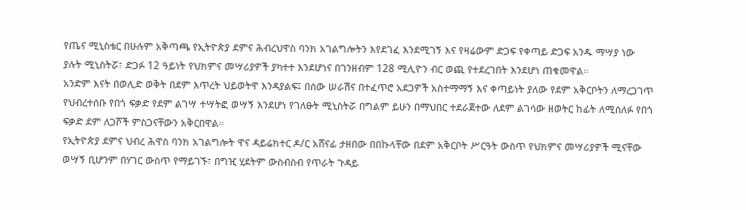የጤና ሚኒስቴር በሁሉም አቅጣጫ የኢትዮጵያ ደምና ሕብረህዋስ ባንክ አገልግሎትን እየደገፈ እንደሚገኝ እና የዛሬውም ድጋፍ የቀጣይ ድጋፍ አንዱ ማሣያ ነው ያሉት ሚኒስትሯ፣ ድጋፉ 12 ዓይነት የህክምና መሣሪያዎች ያካተተ እንደሆነና በገንዘብም 128 ሚሊዮን ብር ወጪ የተደረገበት እንደሆነ ጠቁመዋል።
አንድም እናት በወሊድ ወቅት በደም እጥረት ህይወትዋ እንዳያልፍ፤ በሰው ሠራሽና በተፈጥሮ አደጋዎች አስተማማኝ እና ቀጣይነት ያለው የደም አቅርቦትን ለማረጋገጥ የህብረተሰቡ የበጎ ፍቃድ የደም ልገሣ ተሣትፎ ወሣኝ እንደሆነ የገለፁት ሚኒስትሯ በግልም ይሁን በማህበር ተደራጀተው ለደም ልገሳው ዘወትር ከፊት ለሚሰለፉ የበጎ ፍቃድ ደም ለጋሾች ምስጋናቸውን አቅርበዋል።
የኢትዮጵያ ደምና ህብረ ሕዋስ ባንክ አገልግሎት ዋና ዳይሬክተር ዶ/ር አሸናፊ ታዘበው በበኩላቸው በደም አቅርቦት ሥርዓት ውስጥ የህክምና መሣሪያዎች ሚናቸው ወሣኝ ቢሆንም በሃገር ውስጥ የማይገኙ፣ በግዢ ሂደትም ውስብስብ የጥራት ጉዳይ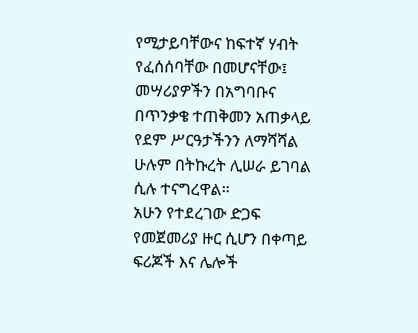የሚታይባቸውና ከፍተኛ ሃብት የፈሰሰባቸው በመሆናቸው፤ መሣሪያዎችን በአግባቡና በጥንቃቄ ተጠቅመን አጠቃላይ የደም ሥርዓታችንን ለማሻሻል ሁሉም በትኩረት ሊሠራ ይገባል ሲሉ ተናግረዋል።
አሁን የተደረገው ድጋፍ የመጀመሪያ ዙር ሲሆን በቀጣይ ፍሪጆች እና ሌሎች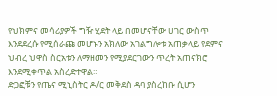የህክምና መሳሪያዎች ግዥ ሂደት ላይ በመሆናቸው ሀገር ውስጥ እንደደረሱ የሚሰራጩ መሆኑን አክለው አገልግሎቱ አጠቃላይ የደምና ህብረ ህዋስ ስርአቱን ለማዘመን የሚያደርገውን ጥረት አጠናክሮ እንደሚቀጥል አስረድተዋል።
ድጋፎቹን የጤና ሚኒስትር ዶ/ር መቅደስ ዳባ ያስረከቡ ሲሆን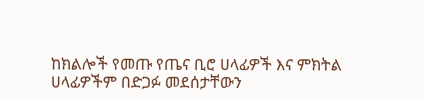ከክልሎች የመጡ የጤና ቢሮ ሀላፊዎች እና ምክትል ሀላፊዎችም በድጋፉ መደሰታቸውን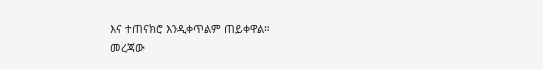እና ተጠናክሮ እንዲቀጥልም ጠይቀዋል።
መረጃው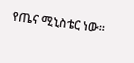የጤና ሚኒስቴር ነው።